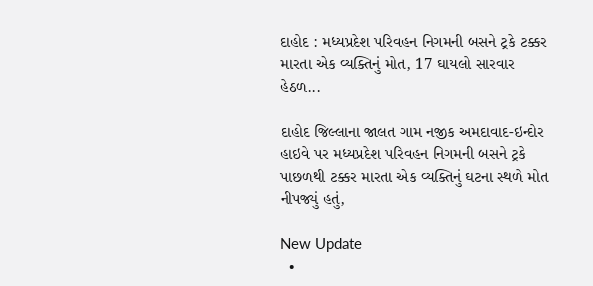દાહોદ : મધ્યપ્રદેશ પરિવહન નિગમની બસને ટ્રકે ટક્કર મારતા એક વ્યક્તિનું મોત, 17 ઘાયલો સારવાર હેઠળ...

દાહોદ જિલ્લાના જાલત ગામ નજીક અમદાવાદ-ઇન્દોર હાઇવે પર મધ્યપ્રદેશ પરિવહન નિગમની બસને ટ્રકે પાછળથી ટક્કર મારતા એક વ્યક્તિનું ઘટના સ્થળે મોત નીપજ્યું હતું,

New Update
  •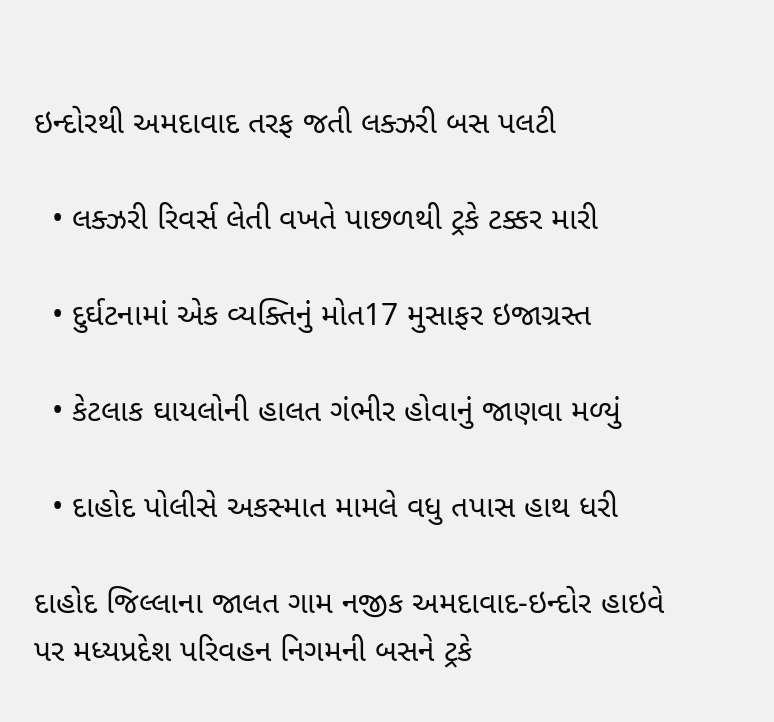ઇન્દોરથી અમદાવાદ તરફ જતી લક્ઝરી બસ પલટી

  • લક્ઝરી રિવર્સ લેતી વખતે પાછળથી ટ્રકે ટક્કર મારી

  • દુર્ઘટનામાં એક વ્યક્તિનું મોત17 મુસાફર ઇજાગ્રસ્ત

  • કેટલાક ઘાયલોની હાલત ગંભીર હોવાનું જાણવા મળ્યું

  • દાહોદ પોલીસે અકસ્માત મામલે વધુ તપાસ હાથ ધરી

દાહોદ જિલ્લાના જાલત ગામ નજીક અમદાવાદ-ઇન્દોર હાઇવે પર મધ્યપ્રદેશ પરિવહન નિગમની બસને ટ્રકે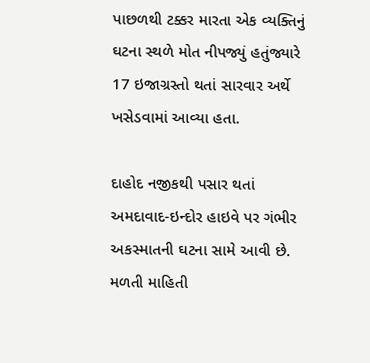પાછળથી ટક્કર મારતા એક વ્યક્તિનું ઘટના સ્થળે મોત નીપજ્યું હતુંજ્યારે 17 ઇજાગ્રસ્તો થતાં સારવાર અર્થે ખસેડવામાં આવ્યા હતા.

દાહોદ નજીકથી પસાર થતાં અમદાવાદ-ઇન્દોર હાઇવે પર ગંભીર અકસ્માતની ઘટના સામે આવી છે. મળતી માહિતી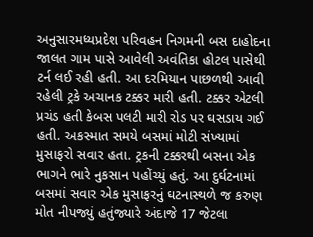અનુસારમધ્યપ્રદેશ પરિવહન નિગમની બસ દાહોદના જાલત ગામ પાસે આવેલી અવંતિકા હોટલ પાસેથી ટર્ન લઈ રહી હતી. આ દરમિયાન પાછળથી આવી રહેલી ટ્રકે અચાનક ટક્કર મારી હતી. ટક્કર એટલી પ્રચંડ હતી કેબસ પલટી મારી રોડ પર ઘસડાય ગઈ હતી. અકસ્માત સમયે બસમાં મોટી સંખ્યામાં મુસાફરો સવાર હતા. ટ્રકની ટક્કરથી બસના એક ભાગને ભારે નુકસાન પહોંચ્યું હતું. આ દુર્ઘટનામાં બસમાં સવાર એક મુસાફરનું ઘટનાસ્થળે જ કરુણ મોત નીપજ્યું હતુંજ્યારે અંદાજે 17 જેટલા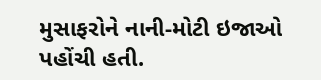મુસાફરોને નાની-મોટી ઇજાઓ પહોંચી હતી.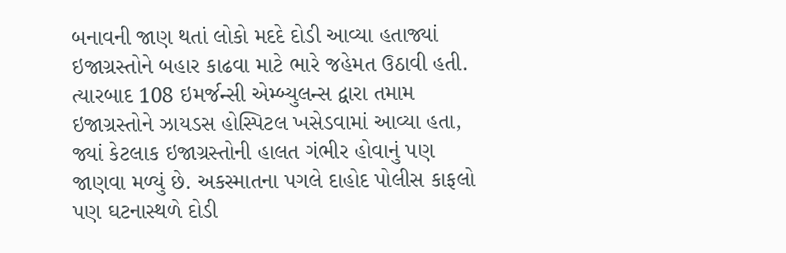બનાવની જાણ થતાં લોકો મદદે દોડી આવ્યા હતાજ્યાં ઇજાગ્રસ્તોને બહાર કાઢવા માટે ભારે જહેમત ઉઠાવી હતી. ત્યારબાદ 108 ઇમર્જન્સી એમ્બ્યુલન્સ દ્વારા તમામ ઇજાગ્રસ્તોને ઝાયડસ હોસ્પિટલ ખસેડવામાં આવ્યા હતા, જ્યાં કેટલાક ઇજાગ્રસ્તોની હાલત ગંભીર હોવાનું પણ જાણવા મળ્યું છે. અકસ્માતના પગલે દાહોદ પોલીસ કાફલો પણ ઘટનાસ્થળે દોડી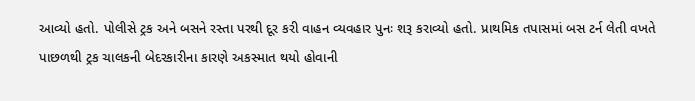આવ્યો હતો. પોલીસે ટ્રક અને બસને રસ્તા પરથી દૂર કરી વાહન વ્યવહાર પુનઃ શરૂ કરાવ્યો હતો. પ્રાથમિક તપાસમાં બસ ટર્ન લેતી વખતે પાછળથી ટ્રક ચાલકની બેદરકારીના કારણે અકસ્માત થયો હોવાની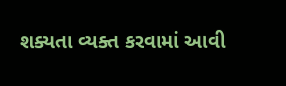શક્યતા વ્યક્ત કરવામાં આવી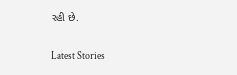રહી છે.

Latest Stories